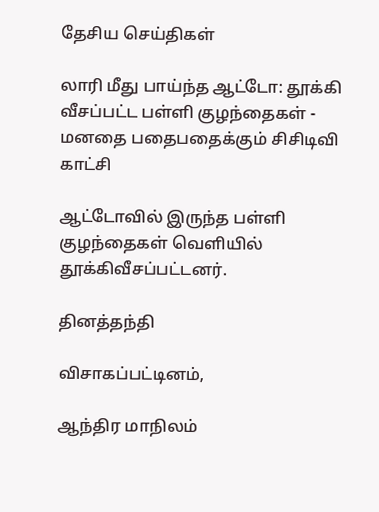தேசிய செய்திகள்

லாரி மீது பாய்ந்த ஆட்டோ: தூக்கி வீசப்பட்ட பள்ளி குழந்தைகள் - மனதை பதைபதைக்கும் சிசிடிவி காட்சி

ஆட்டோவில் இருந்த பள்ளி குழந்தைகள் வெளியில் தூக்கிவீசப்பட்டனர்.

தினத்தந்தி

விசாகப்பட்டினம்,

ஆந்திர மாநிலம்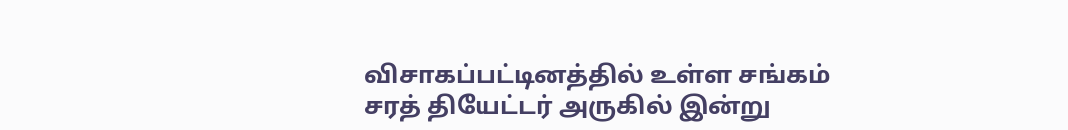விசாகப்பட்டினத்தில் உள்ள சங்கம் சரத் தியேட்டர் அருகில் இன்று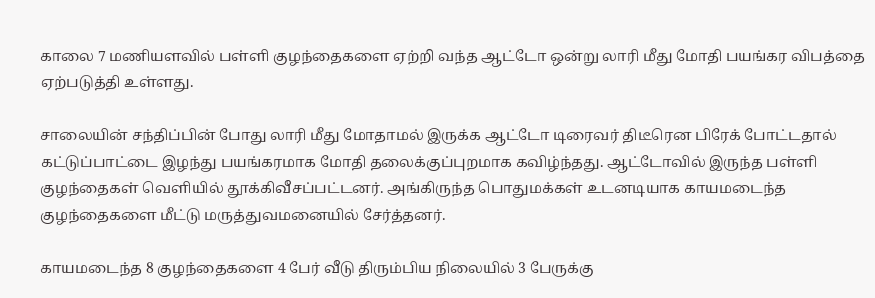காலை 7 மணியளவில் பள்ளி குழந்தைகளை ஏற்றி வந்த ஆட்டோ ஒன்று லாரி மீது மோதி பயங்கர விபத்தை ஏற்படுத்தி உள்ளது.

சாலையின் சந்திப்பின் போது லாரி மீது மோதாமல் இருக்க ஆட்டோ டிரைவர் திடீரென பிரேக் போட்டதால் கட்டுப்பாட்டை இழந்து பயங்கரமாக மோதி தலைக்குப்புறமாக கவிழ்ந்தது. ஆட்டோவில் இருந்த பள்ளி குழந்தைகள் வெளியில் தூக்கிவீசப்பட்டனர். அங்கிருந்த பொதுமக்கள் உடனடியாக காயமடைந்த குழந்தைகளை மீட்டு மருத்துவமனையில் சேர்த்தனர்.

காயமடைந்த 8 குழந்தைகளை 4 பேர் வீடு திரும்பிய நிலையில் 3 பேருக்கு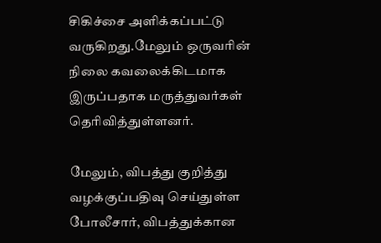சிகிச்சை அளிக்கப்பட்டு வருகிறது.மேலும் ஒருவரின் நிலை கவலைக்கிடமாக இருப்பதாக மருத்துவர்கள் தெரிவித்துள்ளனர்.

மேலும், விபத்து குறித்து வழக்குப்பதிவு செய்துள்ள போலீசார், விபத்துக்கான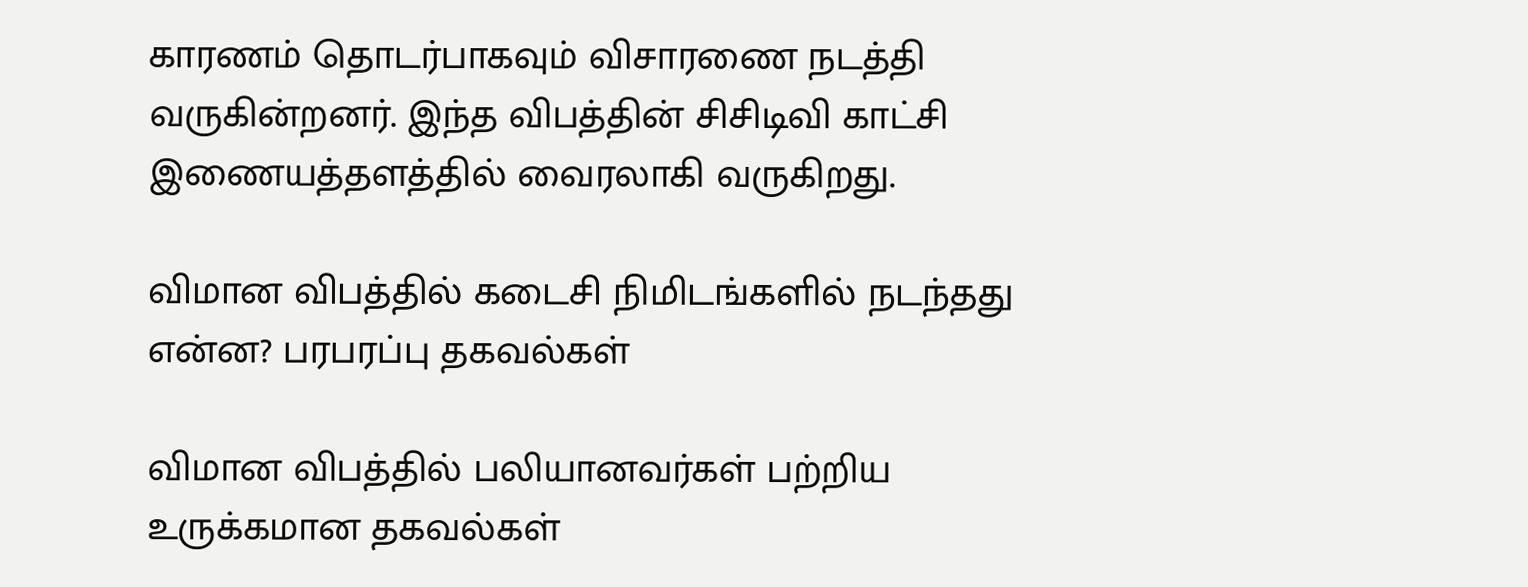காரணம் தொடர்பாகவும் விசாரணை நடத்தி வருகின்றனர். இந்த விபத்தின் சிசிடிவி காட்சி இணையத்தளத்தில் வைரலாகி வருகிறது.

விமான விபத்தில் கடைசி நிமிடங்களில் நடந்தது என்ன? பரபரப்பு தகவல்கள்

விமான விபத்தில் பலியானவர்கள் பற்றிய உருக்கமான தகவல்கள்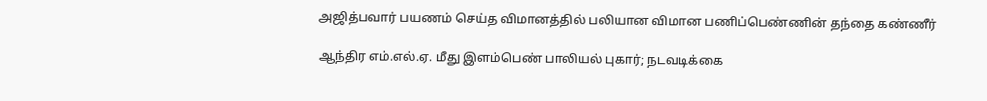அஜித்பவார் பயணம் செய்த விமானத்தில் பலியான விமான பணிப்பெண்ணின் தந்தை கண்ணீர்

ஆந்திர எம்.எல்.ஏ. மீது இளம்பெண் பாலியல் புகார்; நடவடிக்கை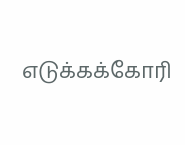எடுக்கக்கோரி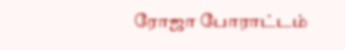ரோஜா போராட்டம்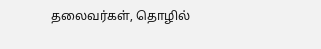தலைவர்கள், தொழில்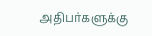அதிபர்களுக்கு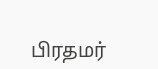பிரதமர்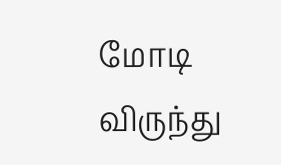மோடி விருந்து